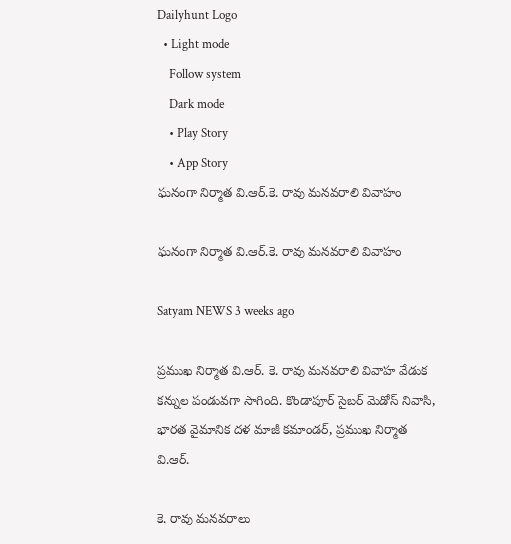Dailyhunt Logo
  • Light mode
    Follow system
    Dark mode
    • Play Story
    • App Story
ఘనంగా నిర్మాత వి.ఆర్.కె. రావు మనవరాలి వివాహం

ఘనంగా నిర్మాత వి.ఆర్.కె. రావు మనవరాలి వివాహం

Satyam NEWS 3 weeks ago

ప్రముఖ నిర్మాత వి.ఆర్. కె. రావు మనవరాలి వివాహ వేడుక కన్నుల పండువగా సాగింది. కొండాపూర్ సైబర్ మెడోస్ నివాసి, భారత వైమానిక దళ మాజీ కమాండర్, ప్రముఖ నిర్మాత వి.ఆర్.

కె. రావు మనవరాలు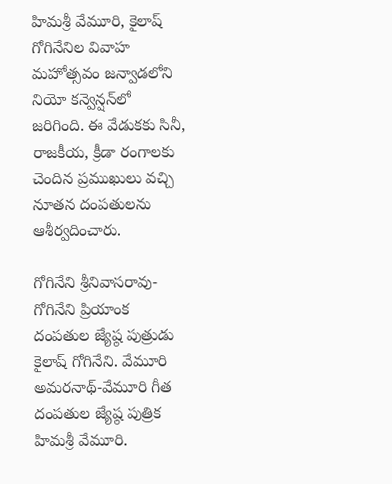హిమశ్రీ వేమూరి, కైలాష్ గోగినేనిల వివాహ మహోత్సవం జన్వాడలోని నియో కన్వెన్షన్‌లో జరిగింది. ఈ వేడుకకు సినీ, రాజకీయ, క్రీడా రంగాలకు చెందిన ప్రముఖులు వచ్చి నూతన దంపతులను ఆశీర్వదించారు.

గోగినేని శ్రీనివాసరావు- గోగినేని ప్రియాంక దంపతుల జ్యేష్ఠ పుత్రుడు కైలాష్ గోగినేని. వేమూరి అమరనాథ్-వేమూరి గీత దంపతుల జ్యేష్ఠ పుత్రిక హిమశ్రీ వేమూరి.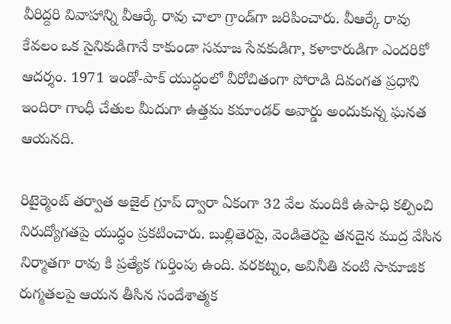వీరిద్దరి వివాహాన్ని వీఆర్కే రావు చాలా గ్రాండ్‌గా జరిపించారు. వీఆర్కే రావు కేవలం ఒక సైనికుడిగానే కాకుండా సమాజ సేవకుడిగా, కళాకారుడిగా ఎందరికో ఆదర్శం. 1971 ఇండో-పాక్ యుద్ధంలో వీరోచితంగా పోరాడి దివంగత ప్రధాని ఇందిరా గాంధీ చేతుల మీదుగా ఉత్తమ కమాండర్ అవార్డు అందుకున్న ఘనత ఆయనది.

రిటైర్మెంట్ తర్వాత అజైల్ గ్రూప్ ద్వారా ఏకంగా 32 వేల మందికి ఉపాధి కల్పించి నిరుద్యోగతపై యుద్ధం ప్రకటించారు. బుల్లితెరపై, వెండితెరపై తనదైన ముద్ర వేసిన నిర్మాతగా రావు కి ప్రత్యేక గుర్తింపు ఉంది. వరకట్నం, అవినీతి వంటి సామాజిక రుగ్మతలపై ఆయన తీసిన సందేశాత్మక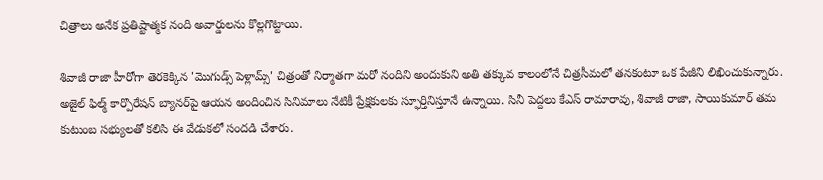చిత్రాలు అనేక ప్రతిష్టాత్మక నంది అవార్డులను కొల్లగొట్టాయి.

శివాజీ రాజా హీరోగా తెరకెక్కిన 'మొగుడ్స్ పెళ్లామ్స్' చిత్రంతో నిర్మాతగా మరో నందిని అందుకుని అతి తక్కువ కాలంలోనే చిత్రసీమలో తనకంటూ ఒక పేజీని లిఖించుకున్నారు. అజైల్ ఫిల్మ్ కార్పొరేషన్ బ్యానర్‌పై ఆయన అందించిన సినిమాలు నేటికీ ప్రేక్షకులకు స్ఫూర్తినిస్తూనే ఉన్నాయి. సినీ పెద్దలు కేఎస్ రామారావు, శివాజీ రాజా, సాయికుమార్ తమ కుటుంబ సభ్యులతో కలిసి ఈ వేడుకలో సందడి చేశారు.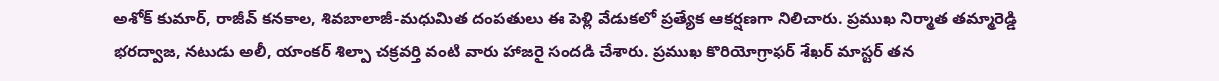అశోక్ కుమార్, రాజీవ్ కనకాల, శివబాలాజీ-మధుమిత దంపతులు ఈ పెళ్లి వేడుకలో ప్రత్యేక ఆకర్షణగా నిలిచారు. ప్రముఖ నిర్మాత తమ్మారెడ్డి భరద్వాజ, నటుడు అలీ, యాంకర్ శిల్పా చక్రవర్తి వంటి వారు హాజరై సందడి చేశారు. ప్రముఖ కొరియోగ్రాఫర్ శేఖర్ మాస్టర్ తన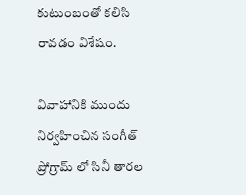కుటుంబంతో కలిసి రావడం విశేషం.

వివాహానికి ముందు నిర్వహించిన సంగీత్ ప్రోగ్రామ్ లో సినీ తారల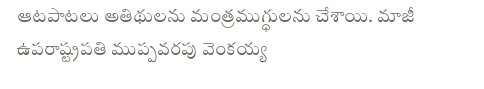ఆటపాటలు అతిథులను మంత్రముగ్ధులను చేశాయి. మాజీ ఉపరాష్ట్రపతి ముప్పవరపు వెంకయ్య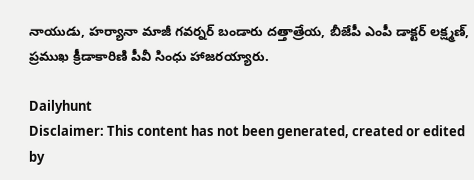నాయుడు, హర్యానా మాజీ గవర్నర్ బండారు దత్తాత్రేయ, బీజేపీ ఎంపీ డాక్టర్ లక్ష్మణ్, ప్రముఖ క్రీడాకారిణి పీవీ సింధు హాజరయ్యారు.

Dailyhunt
Disclaimer: This content has not been generated, created or edited by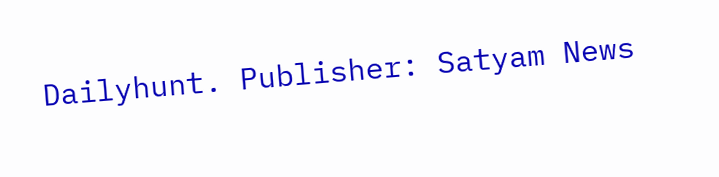Dailyhunt. Publisher: Satyam News